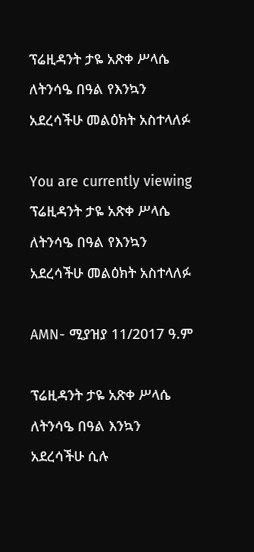ፕሬዚዳንት ታዬ አጽቀ ሥላሴ ለትንሳዔ በዓል የእንኳን አደረሳችሁ መልዕክት አስተላለፉ

You are currently viewing ፕሬዚዳንት ታዬ አጽቀ ሥላሴ ለትንሳዔ በዓል የእንኳን አደረሳችሁ መልዕክት አስተላለፉ

AMN- ሚያዝያ 11/2017 ዓ.ም

ፕሬዚዳንት ታዬ አጽቀ ሥላሴ ለትንሳዔ በዓል እንኳን አደረሳችሁ ሲሉ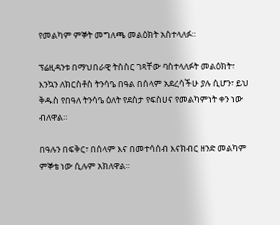የመልካም ምኞት መግለጫ መልዕክት አስተላለፉ።

ፕሬዚዳንቱ በማህበራዊ ትስስር ገጻቸው ባስተላለፉት መልዕክት፣ እንኳን ለክርስቶስ ትንሳዔ በዓል በሰላም አደረሳችሁ ያሉ ሲሆን፣ ይህ ቅዱስ የበዓለ ትንሳዔ ዕለት የደስታ የፍስሀና የመልካምነት ቀን ነው ብለዋል።

በዓሉን በፍቅር፣ በሰላም እና በመተሳሰብ እናክብር ዘንድ መልካም ምኞቴ ነው ሲሉም አክለዋል።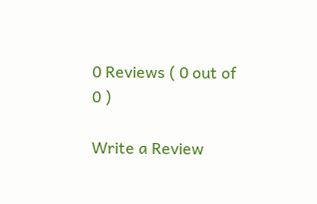0 Reviews ( 0 out of 0 )

Write a Review